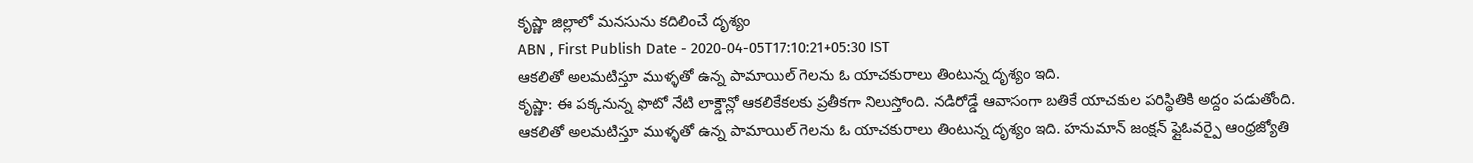కృష్ణా జిల్లాలో మనసును కదిలించే దృశ్యం
ABN , First Publish Date - 2020-04-05T17:10:21+05:30 IST
ఆకలితో అలమటిస్తూ ముళ్ళతో ఉన్న పామాయిల్ గెలను ఓ యాచకురాలు తింటున్న దృశ్యం ఇది.
కృష్ణా: ఈ పక్కనున్న ఫొటో నేటి లాక్డౌన్లో ఆకలికేకలకు ప్రతీకగా నిలుస్తోంది. నడిరోడ్డే ఆవాసంగా బతికే యాచకుల పరిస్థితికి అద్దం పడుతోంది. ఆకలితో అలమటిస్తూ ముళ్ళతో ఉన్న పామాయిల్ గెలను ఓ యాచకురాలు తింటున్న దృశ్యం ఇది. హనుమాన్ జంక్షన్ ఫ్లైఓవర్పై ఆంధ్రజ్యోతి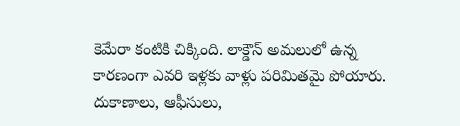కెమేరా కంటికి చిక్కింది. లాక్డౌన్ అమలులో ఉన్న కారణంగా ఎవరి ఇళ్లకు వాళ్లు పరిమితమై పోయారు. దుకాణాలు, ఆఫీసులు,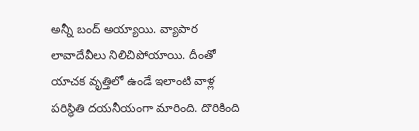అన్నీ బంద్ అయ్యాయి. వ్యాపార లావాదేవీలు నిలిచిపోయాయి. దీంతో యాచక వృత్తిలో ఉండే ఇలాంటి వాళ్ల పరిస్థితి దయనీయంగా మారింది. దొరికింది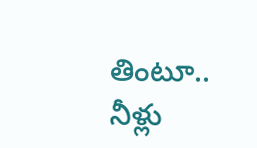తింటూ.. నీళ్లు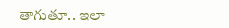తాగుతూ.. ఇలా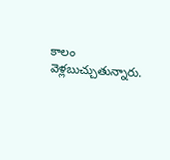కాలం వెళ్లబుచ్చుతున్నారు.